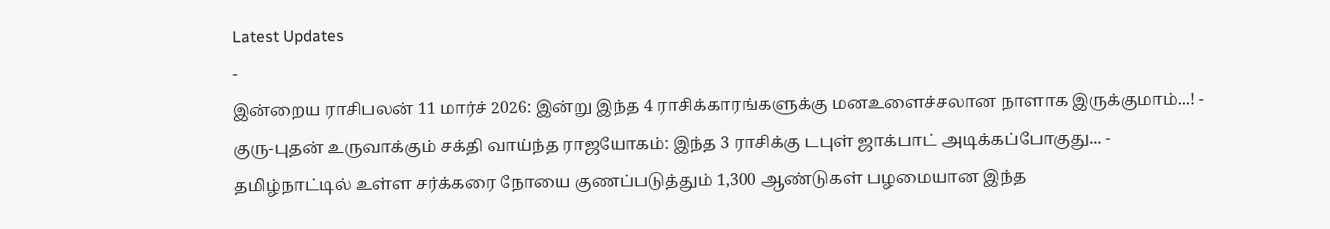Latest Updates
-
இன்றைய ராசிபலன் 11 மார்ச் 2026: இன்று இந்த 4 ராசிக்காரங்களுக்கு மனஉளைச்சலான நாளாக இருக்குமாம்...! -
குரு-புதன் உருவாக்கும் சக்தி வாய்ந்த ராஜயோகம்: இந்த 3 ராசிக்கு டபுள் ஜாக்பாட் அடிக்கப்போகுது... -
தமிழ்நாட்டில் உள்ள சர்க்கரை நோயை குணப்படுத்தும் 1,300 ஆண்டுகள் பழமையான இந்த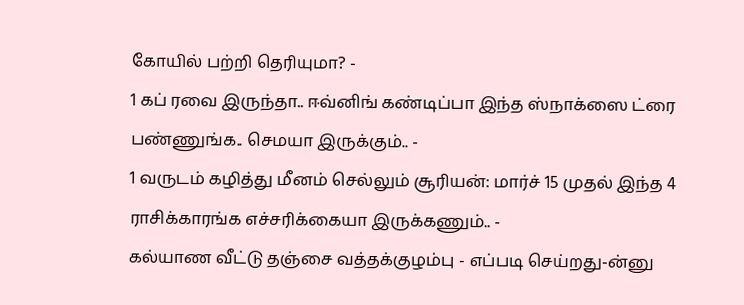கோயில் பற்றி தெரியுமா? -
1 கப் ரவை இருந்தா.. ஈவ்னிங் கண்டிப்பா இந்த ஸ்நாக்ஸை ட்ரை பண்ணுங்க.. செமயா இருக்கும்.. -
1 வருடம் கழித்து மீனம் செல்லும் சூரியன்: மார்ச் 15 முதல் இந்த 4 ராசிக்காரங்க எச்சரிக்கையா இருக்கணும்.. -
கல்யாண வீட்டு தஞ்சை வத்தக்குழம்பு - எப்படி செய்றது-ன்னு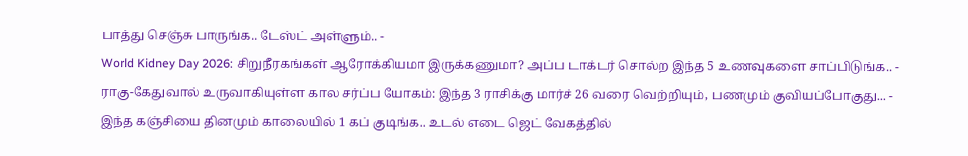பாத்து செஞ்சு பாருங்க.. டேஸ்ட் அள்ளும்.. -
World Kidney Day 2026: சிறுநீரகங்கள் ஆரோக்கியமா இருக்கணுமா? அப்ப டாக்டர் சொல்ற இந்த 5 உணவுகளை சாப்பிடுங்க.. -
ராகு-கேதுவால் உருவாகியுள்ள கால சர்ப்ப யோகம்: இந்த 3 ராசிக்கு மார்ச் 26 வரை வெற்றியும், பணமும் குவியப்போகுது... -
இந்த கஞ்சியை தினமும் காலையில் 1 கப் குடிங்க.. உடல் எடை ஜெட் வேகத்தில்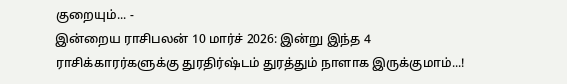குறையும்... -
இன்றைய ராசிபலன் 10 மார்ச் 2026: இன்று இந்த 4 ராசிக்காரர்களுக்கு துரதிர்ஷ்டம் துரத்தும் நாளாக இருக்குமாம்...!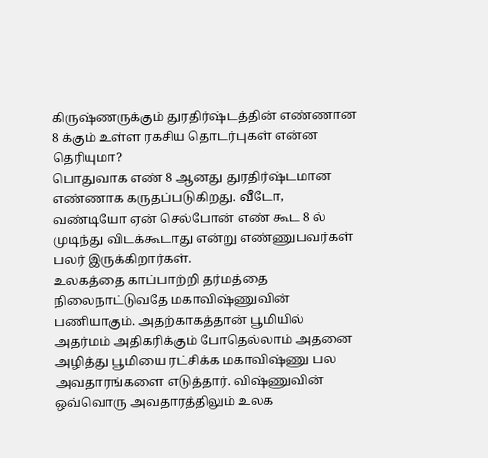கிருஷ்ணருக்கும் துரதிர்ஷ்டத்தின் எண்ணான 8 க்கும் உள்ள ரகசிய தொடர்புகள் என்ன தெரியுமா?
பொதுவாக எண் 8 ஆனது துரதிர்ஷ்டமான எண்ணாக கருதப்படுகிறது. வீடோ, வண்டியோ ஏன் செல்போன் எண் கூட 8 ல் முடிந்து விடக்கூடாது என்று எண்ணுபவர்கள் பலர் இருக்கிறார்கள்.
உலகத்தை காப்பாற்றி தர்மத்தை நிலைநாட்டுவதே மகாவிஷ்ணுவின் பணியாகும். அதற்காகத்தான் பூமியில் அதர்மம் அதிகரிக்கும் போதெல்லாம் அதனை அழித்து பூமியை ரட்சிக்க மகாவிஷ்ணு பல அவதாரங்களை எடுத்தார். விஷ்ணுவின் ஒவ்வொரு அவதாரத்திலும் உலக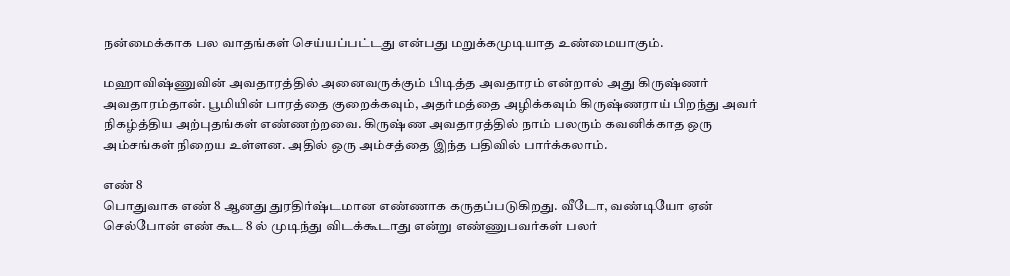நன்மைக்காக பல வாதங்கள் செய்யப்பட்டது என்பது மறுக்கமுடியாத உண்மையாகும்.

மஹாவிஷ்ணுவின் அவதாரத்தில் அனைவருக்கும் பிடித்த அவதாரம் என்றால் அது கிருஷ்ணர் அவதாரம்தான். பூமியின் பாரத்தை குறைக்கவும், அதர்மத்தை அழிக்கவும் கிருஷ்ணராய் பிறந்து அவர் நிகழ்த்திய அற்புதங்கள் எண்ணற்றவை. கிருஷ்ண அவதாரத்தில் நாம் பலரும் கவனிக்காத ஒரு அம்சங்கள் நிறைய உள்ளன. அதில் ஒரு அம்சத்தை இந்த பதிவில் பார்க்கலாம்.

எண் 8
பொதுவாக எண் 8 ஆனது துரதிர்ஷ்டமான எண்ணாக கருதப்படுகிறது. வீடோ, வண்டியோ ஏன் செல்போன் எண் கூட 8 ல் முடிந்து விடக்கூடாது என்று எண்ணுபவர்கள் பலர்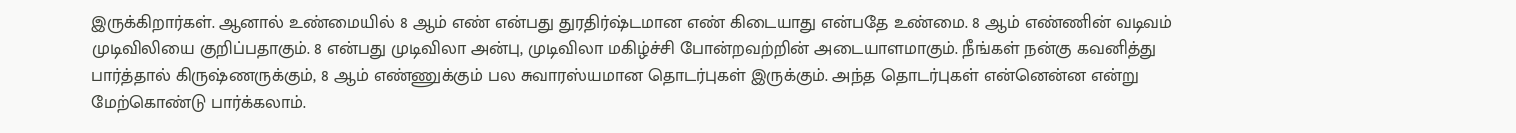இருக்கிறார்கள். ஆனால் உண்மையில் 8 ஆம் எண் என்பது துரதிர்ஷ்டமான எண் கிடையாது என்பதே உண்மை. 8 ஆம் எண்ணின் வடிவம் முடிவிலியை குறிப்பதாகும். 8 என்பது முடிவிலா அன்பு, முடிவிலா மகிழ்ச்சி போன்றவற்றின் அடையாளமாகும். நீங்கள் நன்கு கவனித்து பார்த்தால் கிருஷ்ணருக்கும், 8 ஆம் எண்ணுக்கும் பல சுவாரஸ்யமான தொடர்புகள் இருக்கும். அந்த தொடர்புகள் என்னென்ன என்று மேற்கொண்டு பார்க்கலாம்.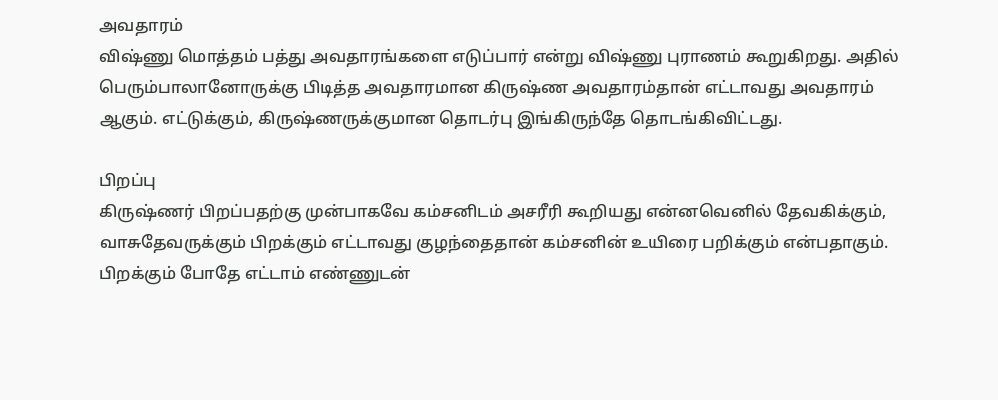அவதாரம்
விஷ்ணு மொத்தம் பத்து அவதாரங்களை எடுப்பார் என்று விஷ்ணு புராணம் கூறுகிறது. அதில் பெரும்பாலானோருக்கு பிடித்த அவதாரமான கிருஷ்ண அவதாரம்தான் எட்டாவது அவதாரம் ஆகும். எட்டுக்கும், கிருஷ்ணருக்குமான தொடர்பு இங்கிருந்தே தொடங்கிவிட்டது.

பிறப்பு
கிருஷ்ணர் பிறப்பதற்கு முன்பாகவே கம்சனிடம் அசரீரி கூறியது என்னவெனில் தேவகிக்கும், வாசுதேவருக்கும் பிறக்கும் எட்டாவது குழந்தைதான் கம்சனின் உயிரை பறிக்கும் என்பதாகும். பிறக்கும் போதே எட்டாம் எண்ணுடன்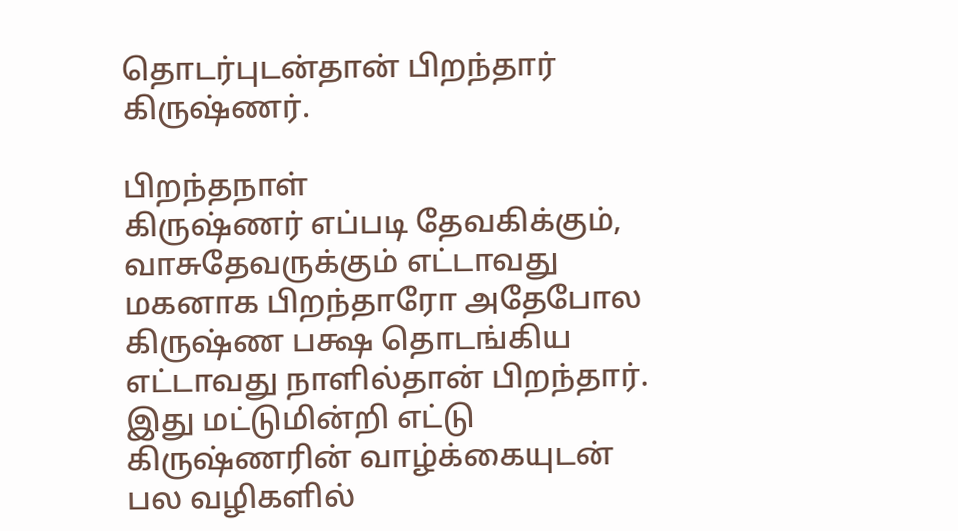தொடர்புடன்தான் பிறந்தார் கிருஷ்ணர்.

பிறந்தநாள்
கிருஷ்ணர் எப்படி தேவகிக்கும், வாசுதேவருக்கும் எட்டாவது மகனாக பிறந்தாரோ அதேபோல கிருஷ்ண பக்ஷ தொடங்கிய எட்டாவது நாளில்தான் பிறந்தார். இது மட்டுமின்றி எட்டு கிருஷ்ணரின் வாழ்க்கையுடன் பல வழிகளில்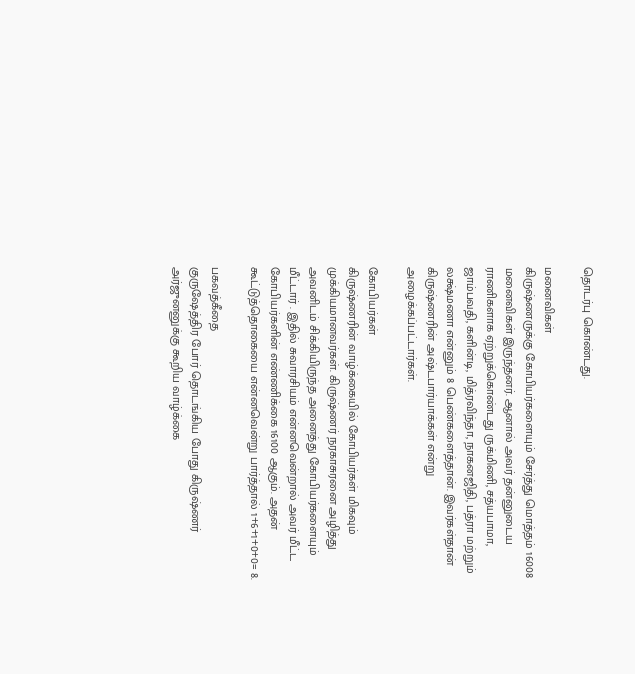தொடர்பு கொண்டது.

மனைவிகள்
கிருஷ்ணருக்கு கோபியர்களையும் சேர்த்து மொத்தம் 16008 மனைவிகள் இருந்தனர். ஆனால் அவர் தன்னுடைய ராணிகளாக ஏற்றுக்கொண்டது ருக்மிணி, சத்யபாமா, ஜாம்பவதி, களின்டி, மித்ரவிந்தா, நாகனஜிதி, பத்ரா மற்றும் லக்ஷ்மணா என்னும் 8 பெண்களைத்தான். இவர்கள்தான் கிருஷ்ணரின் அஷ்டபார்யாக்கள் என்று அழைக்கப்பட்டார்கள்.

கோபியர்கள்
கிருஷ்ணரின் வாழ்க்கையில் கோபியர்கள் மிகவும் முக்கியமானவர்கள். கிருஷ்ணர் நரகாசுரனை அழித்து அவனிடம் சிக்கியிருந்த அனைத்து கோபியர்களையும் மீட்டார் . இதில் சுவாரசியம் என்னவென்றால் அவர் மீட்ட கோபியர்களின் எண்ணிக்கை 16100 ஆகும். அதன் கூட்டுத்தொகையை என்னவென்று பார்த்தால் 1+6+1+0+0= 8.

பகவத்கீதை
குருஷேத்திர போர் தொடங்கிய போது கிருஷ்ணர் அர்ஜுனனுக்கு கூறிய வாழ்க்கை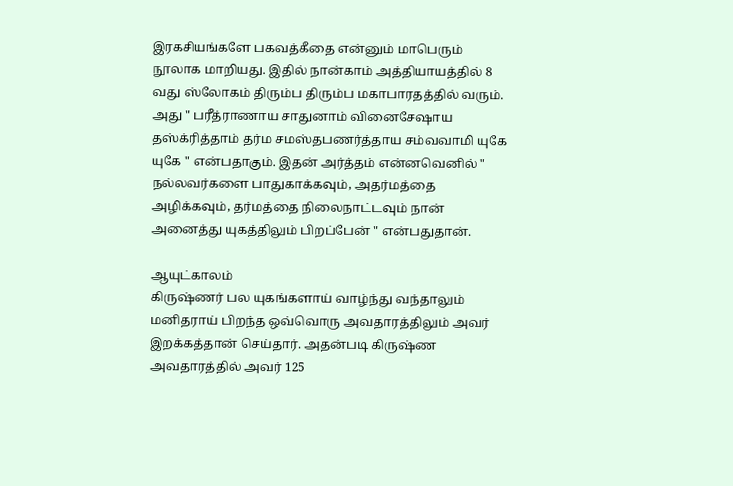இரகசியங்களே பகவத்கீதை என்னும் மாபெரும் நூலாக மாறியது. இதில் நான்காம் அத்தியாயத்தில் 8 வது ஸ்லோகம் திரும்ப திரும்ப மகாபாரதத்தில் வரும். அது " பரீத்ராணாய சாதுனாம் வினைசேஷாய தஸ்க்ரித்தாம் தர்ம சமஸ்தபணர்த்தாய சம்வவாமி யுகே யுகே " என்பதாகும். இதன் அர்த்தம் என்னவெனில் " நல்லவர்களை பாதுகாக்கவும், அதர்மத்தை அழிக்கவும், தர்மத்தை நிலைநாட்டவும் நான் அனைத்து யுகத்திலும் பிறப்பேன் " என்பதுதான்.

ஆயுட்காலம்
கிருஷ்ணர் பல யுகங்களாய் வாழ்ந்து வந்தாலும் மனிதராய் பிறந்த ஒவ்வொரு அவதாரத்திலும் அவர் இறக்கத்தான் செய்தார். அதன்படி கிருஷ்ண அவதாரத்தில் அவர் 125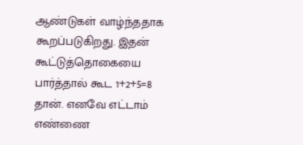ஆண்டுகள் வாழ்ந்ததாக கூறப்படுகிறது. இதன் கூட்டுத்தொகையை பார்த்தால் கூட 1+2+5=8 தான். எனவே எட்டாம் எண்ணை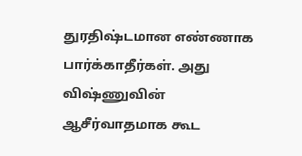துரதிஷ்டமான எண்ணாக பார்க்காதீர்கள். அது விஷ்ணுவின் ஆசீர்வாதமாக கூட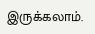இருக்கலாம்.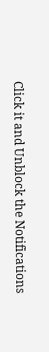Click it and Unblock the Notifications